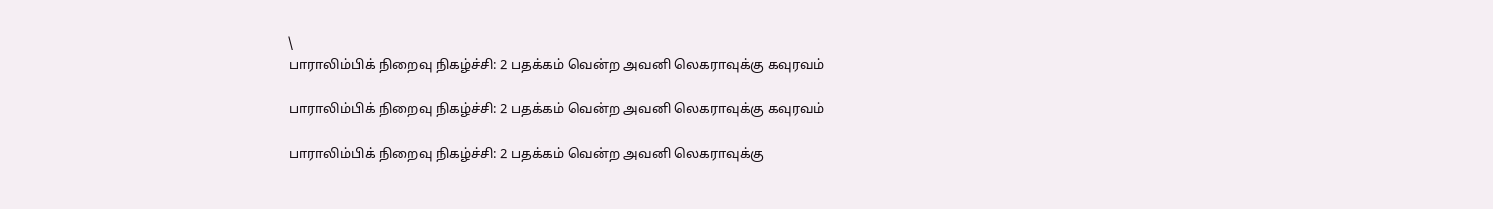\
பாராலிம்பிக் நிறைவு நிகழ்ச்சி: 2 பதக்கம் வென்ற அவனி லெகராவுக்கு கவுரவம்

பாராலிம்பிக் நிறைவு நிகழ்ச்சி: 2 பதக்கம் வென்ற அவனி லெகராவுக்கு கவுரவம்

பாராலிம்பிக் நிறைவு நிகழ்ச்சி: 2 பதக்கம் வென்ற அவனி லெகராவுக்கு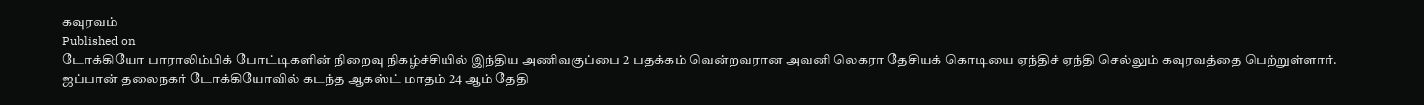கவுரவம்
Published on
டோக்கியோ பாராலிம்பிக் போட்டிகளின் நிறைவு நிகழ்ச்சியில் இந்திய அணிவகுப்பை 2 பதக்கம் வென்றவரான அவனி லெகரா தேசியக் கொடியை ஏந்திச் ஏந்தி செல்லும் கவுரவத்தை பெற்றுள்ளார்.
ஜப்பான் தலைநகர் டோக்கியோவில் கடந்த ஆகஸ்ட் மாதம் 24 ஆம் தேதி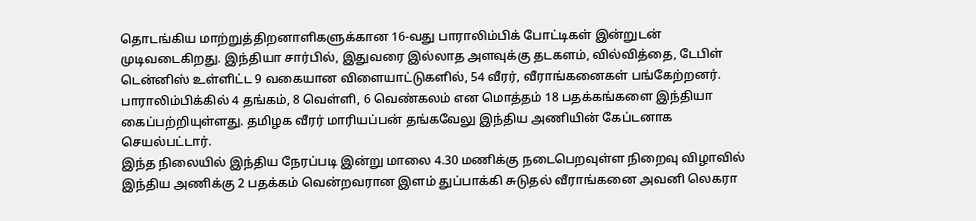தொடங்கிய மாற்றுத்திறனாளிகளுக்கான 16-வது பாராலிம்பிக் போட்டிகள் இன்றுடன் முடிவடைகிறது. இந்தியா சார்பில், இதுவரை இல்லாத அளவுக்கு தடகளம், வில்வித்தை, டேபிள் டென்னிஸ் உள்ளிட்ட 9 வகையான விளையாட்டுகளில், 54 வீரர், வீராங்கனைகள் பங்கேற்றனர். பாராலிம்பிக்கில் 4 தங்கம், 8 வெள்ளி, 6 வெண்கலம் என மொத்தம் 18 பதக்கங்களை இந்தியா கைப்பற்றியுள்ளது. தமிழக வீரர் மாரியப்பன் தங்கவேலு இந்திய அணியின் கேப்டனாக செயல்பட்டார்.
இந்த நிலையில் இந்திய நேரப்படி இன்று மாலை 4.30 மணிக்கு நடைபெறவுள்ள நிறைவு விழாவில் இந்திய அணிக்கு 2 பதக்கம் வென்றவரான இளம் துப்பாக்கி சுடுதல் வீராங்கனை அவனி லெகரா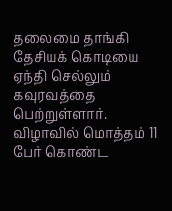தலைமை தாங்கி தேசியக் கொடியை ஏந்தி செல்லும் கவுரவத்தை பெற்றுள்ளார். விழாவில் மொத்தம் 11 பேர் கொண்ட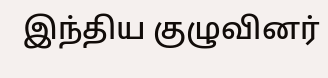இந்திய குழுவினர்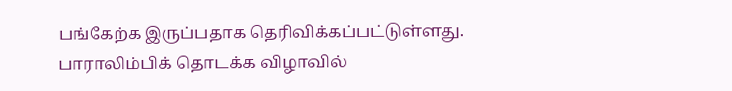பங்கேற்க இருப்பதாக தெரிவிக்கப்பட்டுள்ளது. பாராலிம்பிக் தொடக்க விழாவில்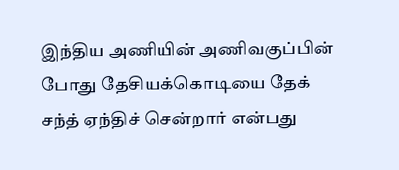இந்திய அணியின் அணிவகுப்பின் போது தேசியக்கொடியை தேக் சந்த் ஏந்திச் சென்றார் என்பது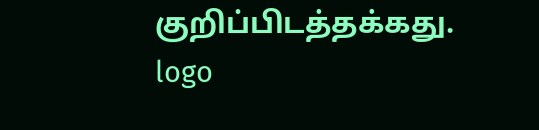குறிப்பிடத்தக்கது.
logo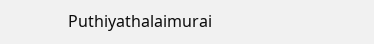Puthiyathalaimurai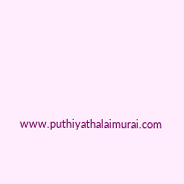www.puthiyathalaimurai.com